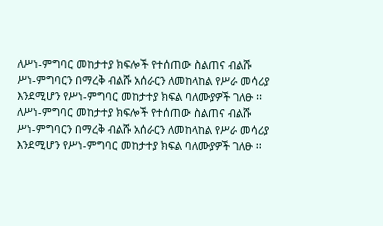ለሥነ-ምግባር መከታተያ ክፍሎች የተሰጠው ስልጠና ብልሹ ሥነ-ምግባርን በማረቅ ብልሹ አሰራርን ለመከላከል የሥራ መሳሪያ እንደሚሆን የሥነ-ምግባር መከታተያ ክፍል ባለሙያዎች ገለፁ ፡፡
ለሥነ-ምግባር መከታተያ ክፍሎች የተሰጠው ስልጠና ብልሹ ሥነ-ምግባርን በማረቅ ብልሹ አሰራርን ለመከላከል የሥራ መሳሪያ እንደሚሆን የሥነ-ምግባር መከታተያ ክፍል ባለሙያዎች ገለፁ ፡፡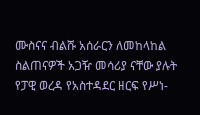ሙስናና ብልሹ አሰራርን ለመከላከል ስልጠናዎች አጋዥ መሳሪያ ናቸው ያሉት የፓዊ ወረዳ የአስተዳደር ዘርፍ የሥነ-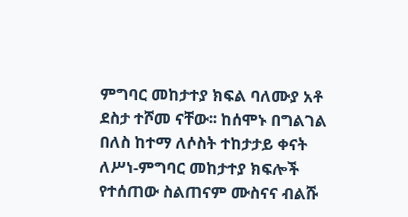ምግባር መከታተያ ክፍል ባለሙያ አቶ ደስታ ተሾመ ናቸው፡፡ ከሰሞኑ በግልገል በለስ ከተማ ለሶስት ተከታታይ ቀናት ለሥነ-ምግባር መከታተያ ክፍሎች የተሰጠው ስልጠናም ሙስናና ብልሹ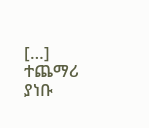[…]
ተጨማሪ ያነቡ